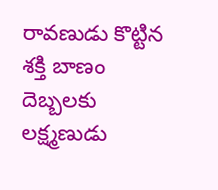రావణుడు కొట్టిన శక్తి బాణం దెబ్బలకు లక్ష్మణుడు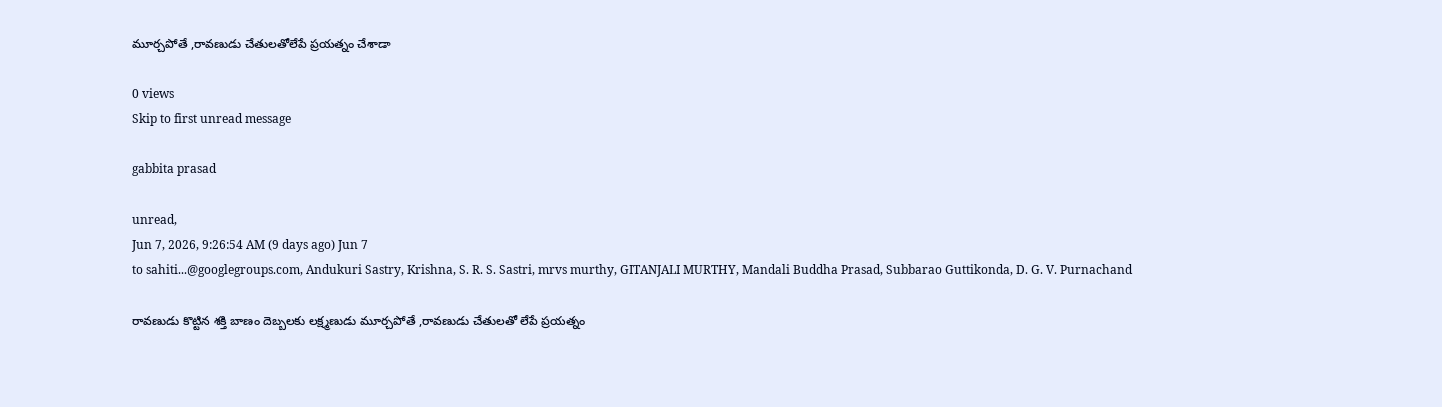మూర్చపోతే ,రావణుడు చేతులతోలేపే ప్రయత్నం చేశాడా

0 views
Skip to first unread message

gabbita prasad

unread,
Jun 7, 2026, 9:26:54 AM (9 days ago) Jun 7
to sahiti...@googlegroups.com, Andukuri Sastry, Krishna, S. R. S. Sastri, mrvs murthy, GITANJALI MURTHY, Mandali Buddha Prasad, Subbarao Guttikonda, D. G. V. Purnachand

రావణుడు కొట్టిన శక్తి బాణం దెబ్బలకు లక్ష్మణుడు మూర్చపోతే ,రావణుడు చేతులతో లేపే ప్రయత్నం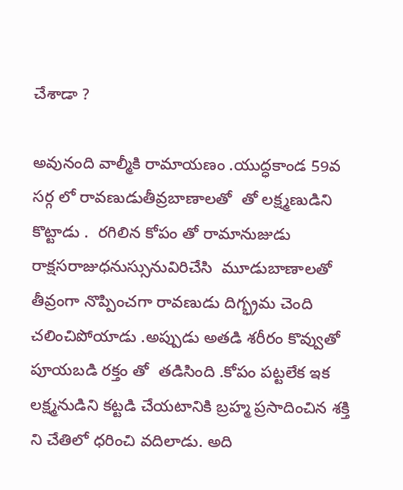చేశాడా ?

అవునంది వాల్మీకి రామాయణం .యుద్ధకాండ 59వ సర్గ లో రావణుడుతీవ్రబాణాలతో  తో లక్ష్మణుడిని కొట్టాడు .  రగిలిన కోపం తో రామానుజుడు రాక్షసరాజుధనుస్సునువిరిచేసి  మూడుబాణాలతో తీవ్రంగా నొప్పించగా రావణుడు దిగ్భ్రమ చెంది చలించిపోయాడు .అప్పుడు అతడి శరీరం కొవ్వుతో పూయబడి రక్తం తో  తడిసింది .కోపం పట్టలేక ఇక లక్ష్మనుడిని కట్టడి చేయటానికి బ్రహ్మ ప్రసాదించిన శక్తి ని చేతిలో ధరించి వదిలాడు. అది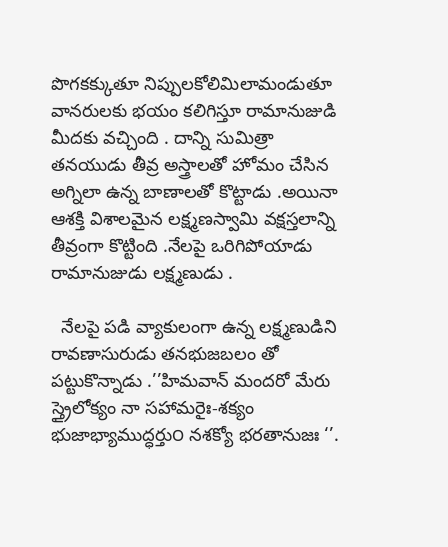పొగకక్కుతూ నిప్పులకోలిమిలామండుతూ వానరులకు భయం కలిగిస్తూ రామానుజుడి మీదకు వచ్చింది . దాన్ని సుమిత్రా తనయుడు తీవ్ర అస్త్రాలతో హోమం చేసిన అగ్నిలా ఉన్న బాణాలతో కొట్టాడు .అయినా ఆశక్తి విశాలమైన లక్ష్మణస్వామి వక్షస్తలాన్ని తీవ్రంగా కొట్టింది .నేలపై ఒరిగిపోయాడు రామానుజుడు లక్ష్మణుడు .

  నేలపై పడి వ్యాకులంగా ఉన్న లక్ష్మణుడిని  రావణాసురుడు తనభుజబలం తో పట్టుకొన్నాడు .’’హిమవాన్ మందరో మేరు స్త్రైలోక్యం నా సహామరైః-శక్యం భుజాభ్యాముద్ధర్తు౦ నశక్యో భరతానుజః ‘’.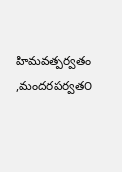హిమవత్పర్వతం ,మందరపర్వత౦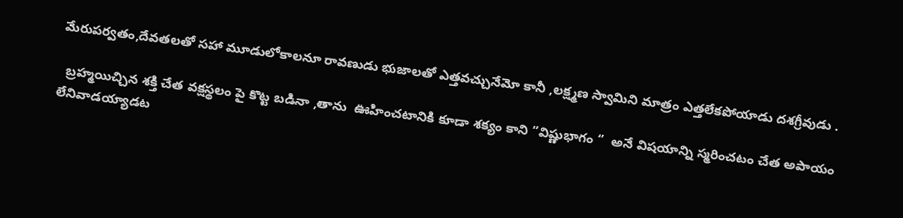మేరుపర్వతం,దేవతలతో సహా మూడులోకాలనూ రావణుడు భుజాలతో ఎత్తవచ్చునేమో కానీ ,లక్ష్మణ స్వామిని మాత్రం ఎత్తలేకపోయాడు దశగ్రీవుడు .

  బ్రహ్మయిచ్చిన శక్తి చేత వక్షస్థలం పై కొట్ట బడినా ,తాను  ఊహించటానికి కూడా శక్యం కాని ‘’విష్ణుభాగం ‘’  అనే విషయాన్ని స్మరించటం చేత అపాయం లేనివాడయ్యాడట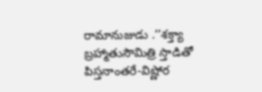రామానుజుడు .’’శక్త్యా బ్రహ్మాతుసౌమిత్రి స్తాడితో పిస్తనాంతరే-విష్ణోర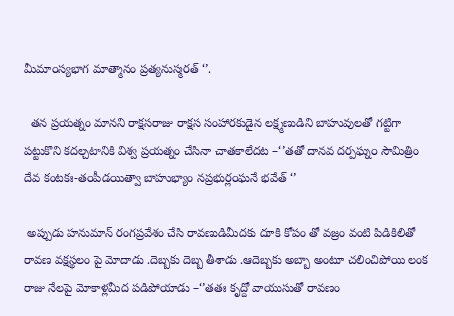మీమా౦స్యభాగ మాత్మానం ప్రత్యనుస్మరత్ ‘’.

  తన ప్రయత్నం మానని రాక్షసరాజు రాక్షస సంహారకుడైన లక్ష్మణుడిని బాహువులతో గట్టిగా పట్టుకొని కదల్చటానికి విశ్వ ప్రయత్నం చేసినా చాతకాలేదట –‘’తతో దానవ దర్పఘ్న౦ సౌమిత్రిం దేవ కంటకః-త౦పీడయిత్వా బాహుభ్యాం నప్రభుర్ల౦ఘనే భవేత్ ‘’

 అప్పుడు హనుమాన్ రంగప్రవేశం చేసి రావణుడిమీదకు దూకి కోపం తో వజ్రం వంటి పిడికిలితో రావణ వక్షస్థలం పై మోదాడు .దెబ్బకు దెబ్బ తీశాడు .ఆదెబ్బకు అబ్బా అంటూ చలించిపోయి లంక రాజు నేలపై మోకాళ్లమీద పడిపోయాడు –‘’తతః కృద్దో వాయుసుతో రావణం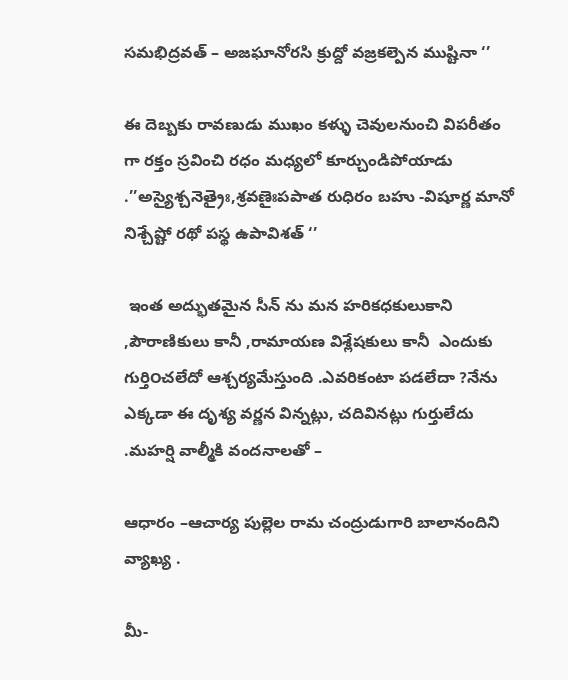సమభిద్రవత్ – అజఘానోరసి క్రుద్దో వజ్రకల్పెన ముష్టినా ‘’

ఈ దెబ్బకు రావణుడు ముఖం కళ్ళు చెవులనుంచి విపరీతం గా రక్తం స్రవించి రధం మధ్యలో కూర్చుండిపోయాడు .’’అస్యైశ్చనెత్రైః,శ్రవణైఃపపాత రుధిరం బహు -విషూర్ణ మానో నిశ్చేష్టో రథో పస్థ ఉపావిశత్ ‘’

 ఇంత అద్భుతమైన సీన్ ను మన హరికధకులుకాని ,పౌరాణికులు కానీ ,రామాయణ విశ్లేషకులు కానీ  ఎందుకు గుర్తి౦చలేదో ఆశ్చర్యమేస్తుంది .ఎవరికంటా పడలేదా ?నేను ఎక్కడా ఈ దృశ్య వర్ణన విన్నట్లు, చదివినట్లు గుర్తులేదు .మహర్షి వాల్మీకి వందనాలతో –

ఆధారం –ఆచార్య పుల్లెల రామ చంద్రుడుగారి బాలానందిని వ్యాఖ్య .

మీ-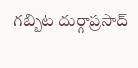గబ్బిట దుర్గాప్రసాద్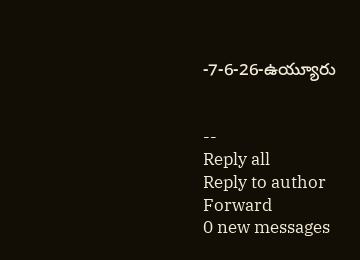-7-6-26-ఉయ్యూరు


--
Reply all
Reply to author
Forward
0 new messages